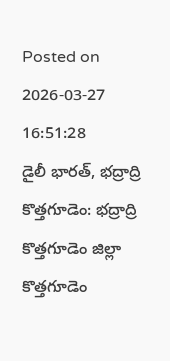Posted on 2026-03-27 16:51:28
డైలీ భారత్, భద్రాద్రి కొత్తగూడెం: భద్రాద్రి కొత్తగూడెం జిల్లా కొత్తగూడెం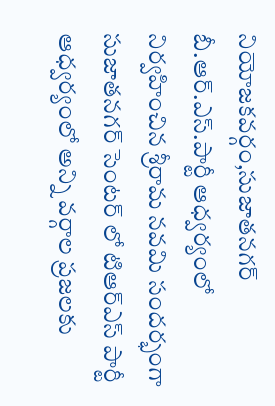నియోజకవర్గం,సుజాతనగర్ బీ.ఆర్.ఎస్.పార్టీ ఆధ్వర్యంలో నిర్వహించిన శ్రీరామ నవమి సందర్భంగా సుజాతనగర్ సెంటర్ లో టిఆర్ఎస్ పార్టీ ఆధ్వర్యంలో అన్ని వర్గాల ప్రజలకు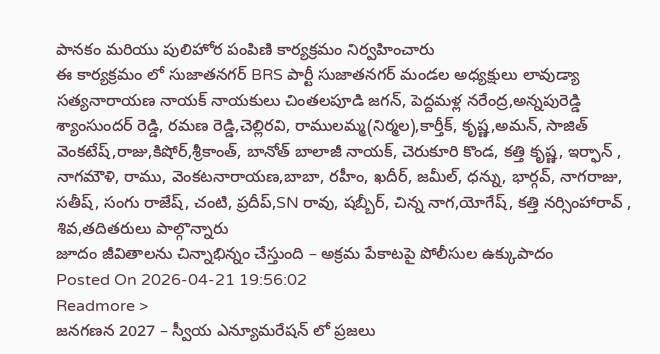పానకం మరియు పులిహోర పంపిణి కార్యక్రమం నిర్వహించారు
ఈ కార్యక్రమం లో సుజాతనగర్ BRS పార్టీ సుజాతనగర్ మండల అధ్యక్షులు లావుడ్యా సత్యనారాయణ నాయక్ నాయకులు చింతలపూడి జగన్, పెద్దమళ్ల నరేంద్ర,అన్నపురెడ్డి శ్యాంసుందర్ రెడ్డి, రమణ రెడ్డి,చెల్లిరవి, రాములమ్మ(నిర్మల),కార్తీక్, కృష్ణ,అమన్, సాజిత్ వెంకటేష్,రాజు,కిషోర్,శ్రీకాంత్, బానోత్ బాలాజీ నాయక్, చెరుకూరి కొండ, కత్తి కృష్ణ, ఇర్ఫాన్ , నాగమౌళి, రాము, వెంకటనారాయణ,బాబా, రహీం, ఖదీర్, జమీల్, ధన్ను, భార్గవ్, నాగరాజు, సతీష్, సంగు రాజేష్, చంటి, ప్రదీప్,SN రావు, షబ్బీర్, చిన్న నాగ,యోగేష్, కత్తి నర్సింహారావ్ , శివ,తదితరులు పాల్గొన్నారు
జూదం జీవితాలను చిన్నాభిన్నం చేస్తుంది – అక్రమ పేకాటపై పోలీసుల ఉక్కుపాదం
Posted On 2026-04-21 19:56:02
Readmore >
జనగణన 2027 – స్వీయ ఎన్యూమరేషన్ లో ప్రజలు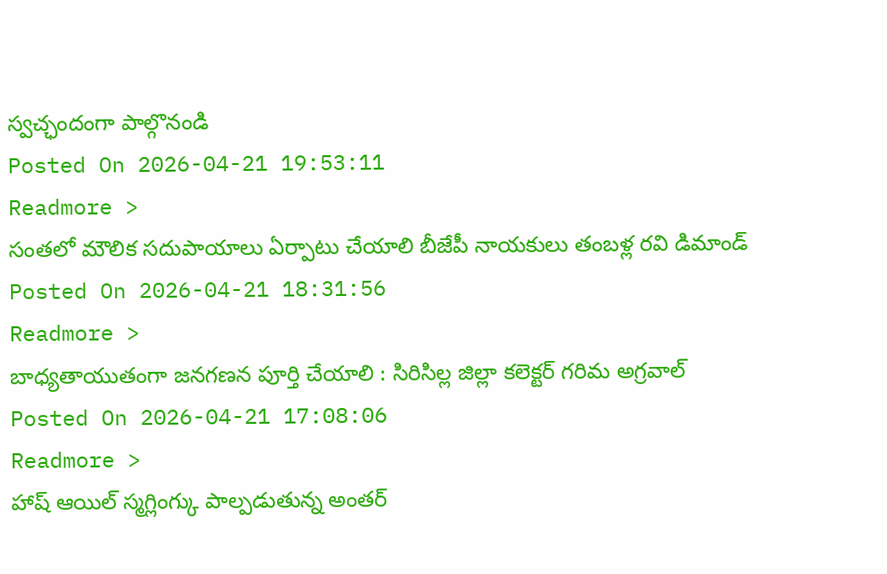స్వచ్ఛందంగా పాల్గొనండి
Posted On 2026-04-21 19:53:11
Readmore >
సంతలో మౌలిక సదుపాయాలు ఏర్పాటు చేయాలి బీజేపీ నాయకులు తంబళ్ల రవి డిమాండ్
Posted On 2026-04-21 18:31:56
Readmore >
బాధ్యతాయుతంగా జనగణన పూర్తి చేయాలి : సిరిసిల్ల జిల్లా కలెక్టర్ గరిమ అగ్రవాల్
Posted On 2026-04-21 17:08:06
Readmore >
హాష్ ఆయిల్ స్మగ్లింగ్కు పాల్పడుతున్న అంతర్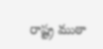రాష్ట్ర ముఠా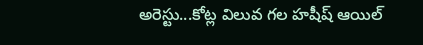అరెస్టు...కోట్ల విలువ గల హషీష్ ఆయిల్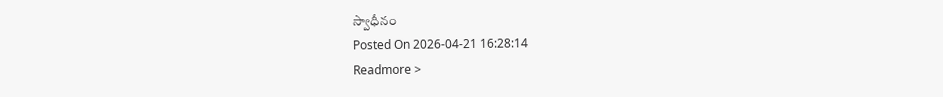స్వాధీనం
Posted On 2026-04-21 16:28:14
Readmore >